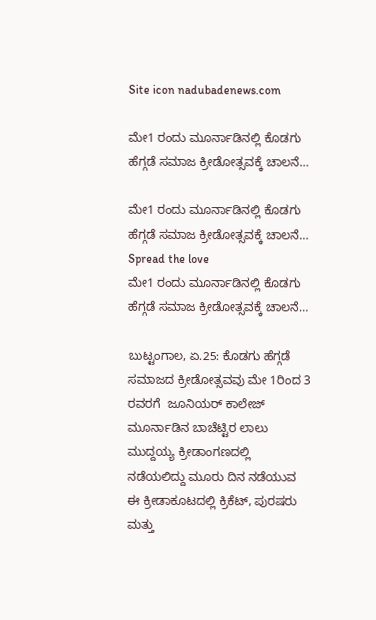Site icon nadubadenews.com

ಮೇ1 ರಂದು ಮೂರ್ನಾಡಿನಲ್ಲಿ ಕೊಡಗು ಹೆಗ್ಗಡೆ ಸಮಾಜ ಕ್ರೀಡೋತ್ಸವಕ್ಕೆ ಚಾಲನೆ…

ಮೇ1 ರಂದು ಮೂರ್ನಾಡಿನಲ್ಲಿ ಕೊಡಗು ಹೆಗ್ಗಡೆ ಸಮಾಜ ಕ್ರೀಡೋತ್ಸವಕ್ಕೆ ಚಾಲನೆ…
Spread the love
ಮೇ1 ರಂದು ಮೂರ್ನಾಡಿನಲ್ಲಿ ಕೊಡಗು ಹೆಗ್ಗಡೆ ಸಮಾಜ ಕ್ರೀಡೋತ್ಸವಕ್ಕೆ ಚಾಲನೆ…

ಬುಟ್ಟಂಗಾಲ, ಏ.25: ಕೊಡಗು ಹೆಗ್ಗಡೆ ಸಮಾಜದ ಕ್ರೀಡೋತ್ಸವವು ಮೇ 1ರಿಂದ 3 ರವರಗೆ  ಜೂನಿಯರ್ ಕಾಲೇಜ್ ಮೂರ್ನಾಡಿನ ಬಾಚೆಟ್ಟಿರ ಲಾಲು ಮುದ್ದಯ್ಯ ಕ್ರೀಡಾಂಗಣದಲ್ಲಿ  ನಡೆಯಲಿದ್ದು ಮೂರು ದಿನ ನಡೆಯುವ  ಈ ಕ್ರೀಡಾಕೂಟದಲ್ಲಿ ಕ್ರಿಕೆಟ್, ಪುರಷರು ಮತ್ತು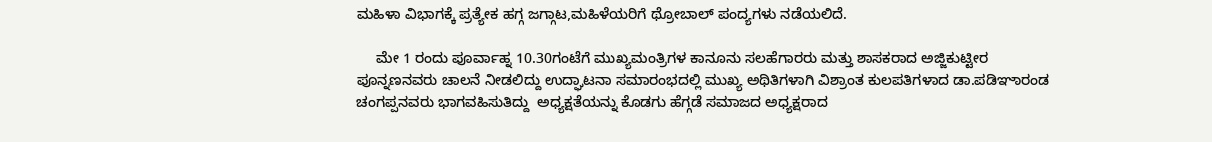ಮಹಿಳಾ ವಿಭಾಗಕ್ಕೆ ಪ್ರತ್ಯೇಕ ಹಗ್ಗ ಜಗ್ಗಾಟ,ಮಹಿಳೆಯರಿಗೆ ಥ್ರೋಬಾಲ್ ಪಂದ್ಯಗಳು ನಡೆಯಲಿದೆ.

     ಮೇ 1 ರಂದು ಪೂರ್ವಾಹ್ನ 10.30ಗಂಟೆಗೆ ಮುಖ್ಯಮಂತ್ರಿಗಳ ಕಾನೂನು ಸಲಹೆಗಾರರು ಮತ್ತು ಶಾಸಕರಾದ ಅಜ್ಜಿಕುಟ್ಟೀರ ಪೂನ್ನಣನವರು ಚಾಲನೆ ನೀಡಲಿದ್ದು ಉದ್ಘಾಟನಾ ಸಮಾರಂಭದಲ್ಲಿ ಮುಖ್ಯ ಅಥಿತಿಗಳಾಗಿ ವಿಶ್ರಾಂತ ಕುಲಪತಿಗಳಾದ ಡಾ.ಪಡಿಞಾರಂಡ ಚಂಗಪ್ಪನವರು ಭಾಗವಹಿಸುತಿದ್ದು  ಅಧ್ಯಕ್ಷತೆಯನ್ನು ಕೊಡಗು ಹೆಗ್ಗಡೆ ಸಮಾಜದ ಅಧ್ಯಕ್ಷರಾದ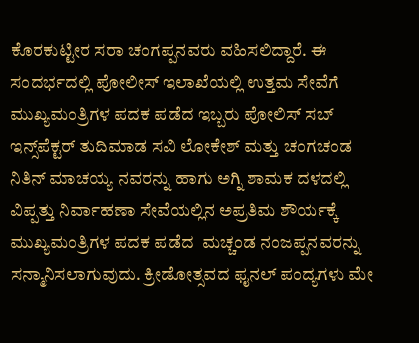ಕೊರಕುಟ್ಟೀರ ಸರಾ ಚಂಗಪ್ಪನವರು ವಹಿಸಲಿದ್ದಾರೆ. ಈ ಸಂದರ್ಭದಲ್ಲಿ ಪೋಲೀಸ್ ಇಲಾಖೆಯಲ್ಲಿ ಉತ್ತಮ ಸೇವೆಗೆ ಮುಖ್ಯಮಂತ್ರಿಗಳ ಪದಕ ಪಡೆದ ಇಬ್ಬರು ಪೋಲಿಸ್ ಸಬ್ ಇನ್ಸ್‌ಪೆಕ್ಟರ್‌ ತುದಿಮಾಡ ಸವಿ ಲೋಕೇಶ್ ಮತ್ತು ಚಂಗಚಂಡ ನಿತಿನ್ ಮಾಚಯ್ಯ ನವರನ್ನು ಹಾಗು ಅಗ್ನಿ ಶಾಮಕ ದಳದಲ್ಲಿ ವಿಪ್ಪತ್ತು ನಿರ್ವಾಹಣಾ ಸೇವೆಯಲ್ಲಿನ ಅಪ್ರತಿಮ ಶೌರ್ಯಕ್ಕೆ ಮುಖ್ಯಮಂತ್ರಿಗಳ ಪದಕ ಪಡೆದ  ಮಚ್ಚಂಡ ನಂಜಪ್ಪನವರನ್ನು ಸನ್ಮಾನಿಸಲಾಗುವುದು. ಕ್ರೀಡೋತ್ಸವದ ಫೖನಲ್ ಪಂದ್ಯಗಳು ಮೇ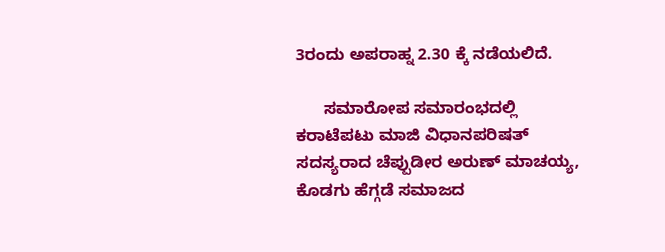3ರಂದು ಅಪರಾಹ್ನ 2.30 ಕ್ಕೆ ನಡೆಯಲಿದೆ.

      ಸಮಾರೋಪ ಸಮಾರಂಭದಲ್ಲಿ ಕರಾಟೆಪಟು ಮಾಜಿ ವಿಧಾನಪರಿಷತ್ ಸದಸ್ಯರಾದ ಚೆಪ್ಪುಡೀರ ಅರುಣ್ ಮಾಚಯ್ಯ, ಕೊಡಗು ಹೆಗ್ಗಡೆ ಸಮಾಜದ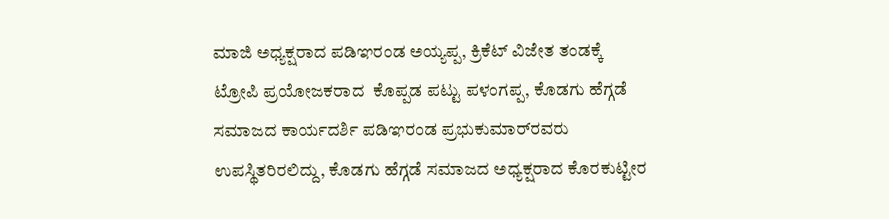ಮಾಜಿ ಅಧ್ಯಕ್ಷರಾದ ಪಡಿಞರಂಡ ಅಯ್ಯಪ್ಪ, ಕ್ರಿಕೆಟ್ ವಿಜೇತ ತಂಡಕ್ಕೆ ಟ್ರೋಪಿ ಪ್ರಯೋಜಕರಾದ  ಕೊಪ್ಪಡ ಪಟ್ಟು ಪಳಂಗಪ್ಪ, ಕೊಡಗು ಹೆಗ್ಗಡೆ ಸಮಾಜದ ಕಾರ್ಯದರ್ಶಿ ಪಡಿಞರಂಡ ಪ್ರಭುಕುಮಾರ್‌ರವರು ಉಪಸ್ಥಿತರಿರಲಿದ್ದು, ಕೊಡಗು ಹೆಗ್ಗಡೆ ಸಮಾಜದ ಅಧ್ಯಕ್ಷರಾದ ಕೊರಕುಟ್ಟೀರ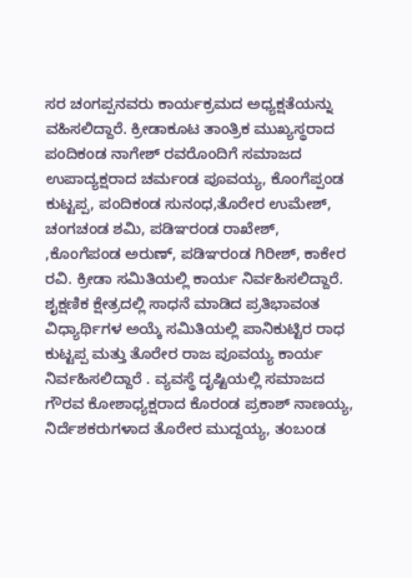ಸರ ಚಂಗಪ್ಪನವರು ಕಾರ್ಯಕ್ರಮದ ಅಧ್ಯಕ್ಷತೆಯನ್ನು ವಹಿಸಲಿದ್ದಾರೆ. ಕ್ರೀಡಾಕೂಟ ತಾಂತ್ರಿಕ ಮುಖ್ಯಸ್ಥರಾದ ಪಂದಿಕಂಡ ನಾಗೇಶ್ ರವರೊಂದಿಗೆ ಸಮಾಜದ ಉಪಾದ್ಯಕ್ಷರಾದ ಚರ್ಮಂಡ ಪೂವಯ್ಯ, ಕೊಂಗೆಪ್ಪಂಡ ಕುಟ್ಟಪ್ಪ, ಪಂದಿಕಂಡ ಸುನಂಧ,ತೊರೇರ ಉಮೇಶ್, ಚಂಗಚಂಡ ಶಮಿ, ಪಡಿಞರಂಡ ರಾಖೇಶ್,  ,ಕೊಂಗೆಪಂಡ ಅರುಣ್, ಪಡಿಞರಂಡ ಗಿರೀಶ್, ಕಾಕೇರ ರವಿ. ಕ್ರೀಡಾ ಸಮಿತಿಯಲ್ಲಿ ಕಾರ್ಯ ನಿರ್ವಹಿಸಲಿದ್ದಾರೆ. ಶೖಕ್ಷಣಿಕ ಕ್ಷೇತ್ರದಲ್ಲಿ ಸಾಧನೆ ಮಾಡಿದ ಪ್ರತಿಭಾವಂತ ವಿಧ್ಯಾರ್ಥಿಗಳ ಅಯ್ಕೆ ಸಮಿತಿಯಲ್ಲಿ ಪಾನಿಕುಟ್ಟಿರ ರಾಧ ಕುಟ್ಟಪ್ಪ ಮತ್ತು ತೊರೇರ ರಾಜ ಪೂವಯ್ಯ ಕಾರ್ಯ ನಿರ್ವಹಿಸಲಿದ್ದಾರೆ . ವ್ಯವಸ್ಥೆ ದೃಷ್ಟಿಯಲ್ಲಿ ಸಮಾಜದ ಗೌರವ ಕೋಶಾಧ್ಯಕ್ಷರಾದ ಕೊರಂಡ ಪ್ರಕಾಶ್ ನಾಣಯ್ಯ, ನಿರ್ದೆಶಕರುಗಳಾದ ತೊರೇರ ಮುದ್ದಯ್ಯ, ತಂಬಂಡ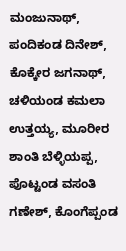ಮಂಜುನಾಥ್, ಪಂದಿಕಂಡ ದಿನೇಶ್, ಕೊಕ್ಕೇರ ಜಗನಾಥ್, ಚಳಿಯಂಡ ಕಮಲಾ ಉತ್ತಯ್ಯ, ಮೂರೀರ ಶಾಂತಿ ಬೆಳ್ಳಿಯಪ್ಪ, ಪೊಟ್ಟಂಡ ವಸಂತಿ ಗಣೇಶ್, ಕೊಂಗೆಪ್ಪಂಡ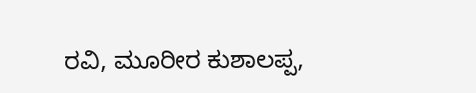ರವಿ, ಮೂರೀರ ಕುಶಾಲಪ್ಪ,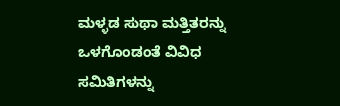ಮಳ್ಳಡ ಸುಥಾ ಮತ್ತಿತರನ್ನು ಒಳಗೊಂಡಂತೆ ವಿವಿಧ ಸಮಿತಿಗಳನ್ನು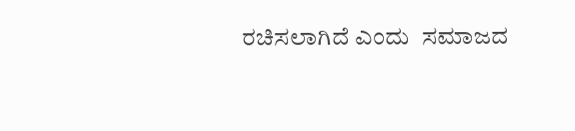ರಚಿಸಲಾಗಿದೆ ಎಂದು  ಸಮಾಜದ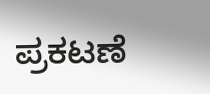ಪ್ರಕಟಣೆ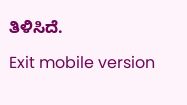ತಿಳಿಸಿದೆ.

Exit mobile version